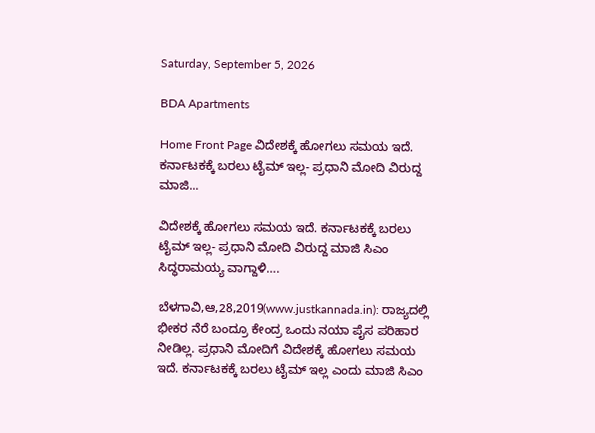Saturday, September 5, 2026

BDA Apartments

Home Front Page ವಿದೇಶಕ್ಕೆ ಹೋಗಲು ಸಮಯ ಇದೆ. ಕರ್ನಾಟಕಕ್ಕೆ ಬರಲು ಟೈಮ್ ಇಲ್ಲ- ಪ್ರಧಾನಿ ಮೋದಿ ವಿರುದ್ದ ಮಾಜಿ...

ವಿದೇಶಕ್ಕೆ ಹೋಗಲು ಸಮಯ ಇದೆ. ಕರ್ನಾಟಕಕ್ಕೆ ಬರಲು ಟೈಮ್ ಇಲ್ಲ- ಪ್ರಧಾನಿ ಮೋದಿ ವಿರುದ್ದ ಮಾಜಿ ಸಿಎಂ ಸಿದ್ಧರಾಮಯ್ಯ ವಾಗ್ದಾಳಿ….

ಬೆಳಗಾವಿ,ಆ,28,2019(www.justkannada.in): ರಾಜ್ಯದಲ್ಲಿ ಭೀಕರ ನೆರೆ ಬಂದ್ರೂ ಕೇಂದ್ರ ಒಂದು ನಯಾ ಪೈಸ ಪರಿಹಾರ ನೀಡಿಲ್ಲ. ಪ್ರಧಾನಿ ಮೋದಿಗೆ ವಿದೇಶಕ್ಕೆ ಹೋಗಲು ಸಮಯ ಇದೆ. ಕರ್ನಾಟಕಕ್ಕೆ ಬರಲು ಟೈಮ್ ಇಲ್ಲ ಎಂದು ಮಾಜಿ ಸಿಎಂ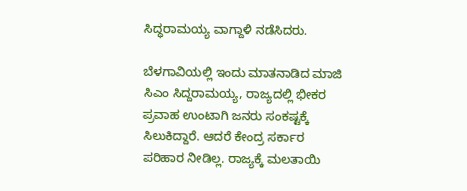ಸಿದ್ಧರಾಮಯ್ಯ ವಾಗ್ದಾಳಿ ನಡೆಸಿದರು.

ಬೆಳಗಾವಿಯಲ್ಲಿ ಇಂದು ಮಾತನಾಡಿದ ಮಾಜಿ ಸಿಎಂ ಸಿದ್ದರಾಮಯ್ಯ, ರಾಜ್ಯದಲ್ಲಿ ಭೀಕರ ಪ್ರವಾಹ ಉಂಟಾಗಿ ಜನರು ಸಂಕಷ್ಟಕ್ಕೆ ಸಿಲುಕಿದ್ದಾರೆ. ಆದರೆ ಕೇಂದ್ರ ಸರ್ಕಾರ ಪರಿಹಾರ ನೀಡಿಲ್ಲ. ರಾಜ್ಯಕ್ಕೆ ಮಲತಾಯಿ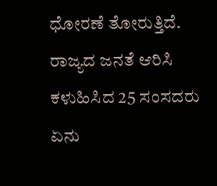ಧೋರಣೆ ತೋರುತ್ತಿದೆ. ರಾಜ್ಯದ ಜನತೆ ಆರಿಸಿ ಕಳುಹಿಸಿದ 25 ಸಂಸದರು ಏನು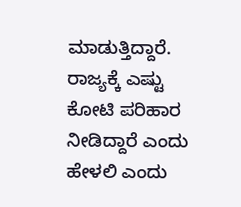ಮಾಡುತ್ತಿದ್ದಾರೆ.  ರಾಜ್ಯಕ್ಕೆ ಎಷ್ಟು ಕೋಟಿ ಪರಿಹಾರ ನೀಡಿದ್ದಾರೆ ಎಂದು ಹೇಳಲಿ ಎಂದು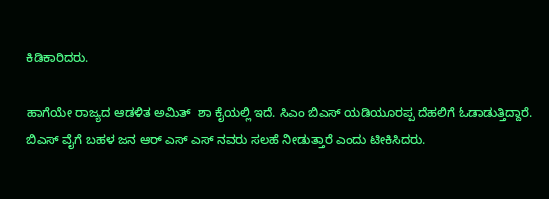ಕಿಡಿಕಾರಿದರು.

ಹಾಗೆಯೇ ರಾಜ್ಯದ ಆಡಳಿತ ಅಮಿತ್  ಶಾ ಕೈಯಲ್ಲಿ ಇದೆ. ಸಿಎಂ ಬಿಎಸ್ ಯಡಿಯೂರಪ್ಪ ದೆಹಲಿಗೆ ಓಡಾಡುತ್ತಿದ್ದಾರೆ. ಬಿಎಸ್ ವೈಗೆ ಬಹಳ ಜನ ಆರ್ ಎಸ್ ಎಸ್ ನವರು ಸಲಹೆ ನೀಡುತ್ತಾರೆ ಎಂದು ಟೀಕಿಸಿದರು.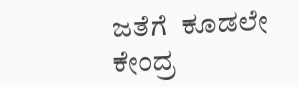ಜತೆಗೆ  ಕೂಡಲೇ ಕೇಂದ್ರ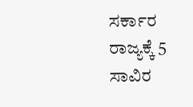ಸರ್ಕಾರ ರಾಜ್ಯಕ್ಕೆ 5 ಸಾವಿರ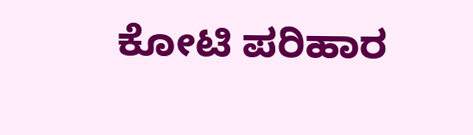ಕೋಟಿ ಪರಿಹಾರ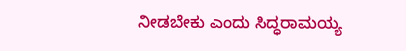ನೀಡಬೇಕು ಎಂದು ಸಿದ್ಧರಾಮಯ್ಯ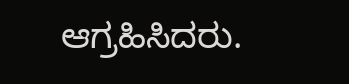ಆಗ್ರಹಿಸಿದರು.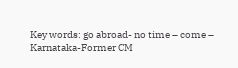Key words: go abroad- no time – come – Karnataka-Former CM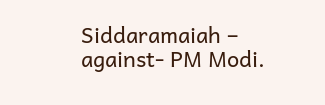Siddaramaiah – against- PM Modi.